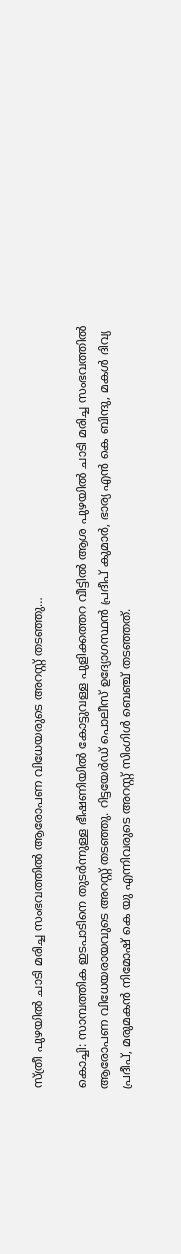സ്ത്രീ പുഴയില്‍ ചാടി മരിച്ച സംഭവത്തില്‍ ആരോപണ വിധേയരുടെ അറസ്റ്റ് തടഞ്ഞു…

കൊച്ചി: സാമ്പത്തിക ഇടപാടിനെ തുടര്‍ന്നുള്ള ഭീഷണിയില്‍ കോട്ടുവള്ള പുളിക്കത്തറ വീട്ടില്‍ ആശ പുഴയില്‍ ചാടി മരിച്ച സംഭവത്തില്‍ ആരോപണ വിധേയരായവുടെ അറസ്റ്റ് തടഞ്ഞു. റിട്ടയേർഡ് പൊലീസ് ഉദ്യോഗസ്ഥന്‍ പ്രദീപ് കുമാര്‍, ഭാര്യ എന്‍ കെ ബിന്ദു, മകള്‍ ദിവ്യ പ്രദീപ്, മരുമകന്‍ നിമോഷ് കെ യു എന്നിവരുടെ അറസ്റ്റ് സിംഗിള്‍ ബെഞ്ച് തടഞ്ഞത്.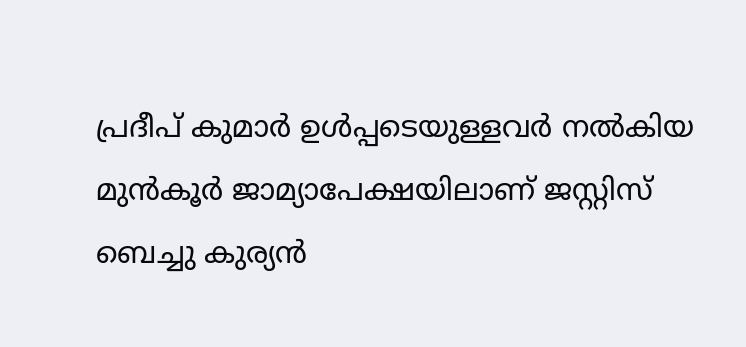പ്രദീപ് കുമാര്‍ ഉള്‍പ്പടെയുള്ളവര്‍ നല്‍കിയ മുന്‍കൂര്‍ ജാമ്യാപേക്ഷയിലാണ് ജസ്റ്റിസ് ബെച്ചു കുര്യന്‍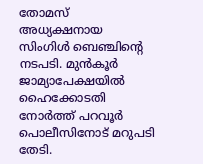തോമസ് അധ്യക്ഷനായ സിംഗിള്‍ ബെഞ്ചിൻ്റെ നടപടി. മുന്‍കൂര്‍ ജാമ്യാപേക്ഷയില്‍ ഹൈക്കോടതി നോര്‍ത്ത് പറവൂര്‍ പൊലീസിനോട് മറുപടി തേടി.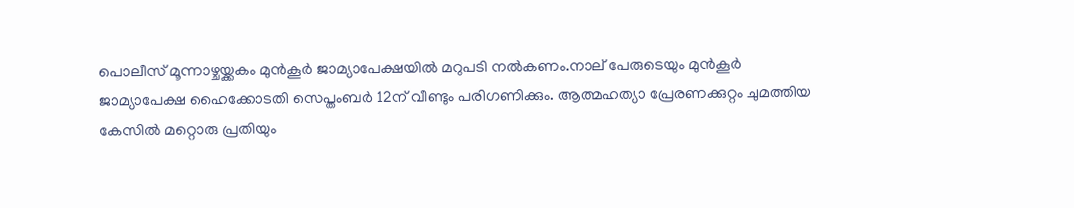പൊലീസ് മൂന്നാഴ്ചയ്ക്കകം മുന്‍കൂര്‍ ജാമ്യാപേക്ഷയില്‍ മറുപടി നല്‍കണം.നാല് പേരുടെയും മുന്‍കൂര്‍ ജാമ്യാപേക്ഷ ഹൈക്കോടതി സെപ്തംബര്‍ 12ന് വീണ്ടും പരിഗണിക്കും. ആത്മഹത്യാ പ്രേരണക്കുറ്റം ചുമത്തിയ കേസില്‍ മറ്റൊരു പ്രതിയും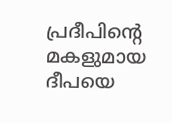പ്രദീപിന്റെ മകളുമായ ദീപയെ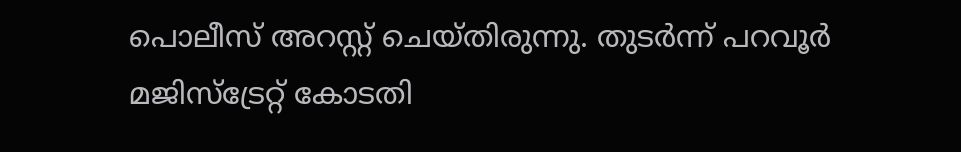പൊലീസ് അറസ്റ്റ് ചെയ്തിരുന്നു. തുടര്‍ന്ന് പറവൂര്‍ മജിസ്ട്രേറ്റ് കോടതി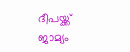ദീപയ്ക്ക് ജാമ്യം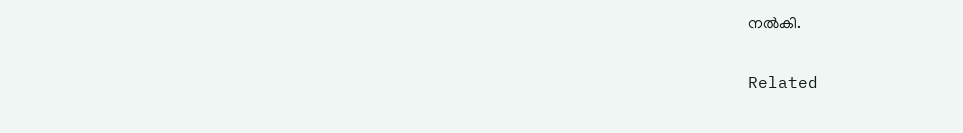നല്‍കി.

Related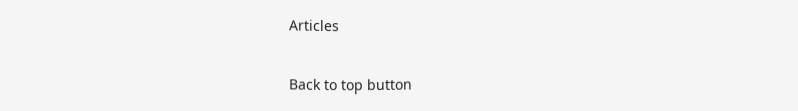Articles

Back to top button